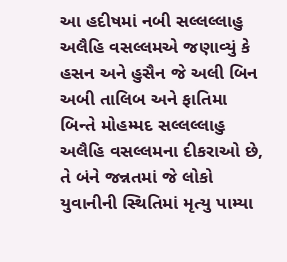આ હદીષમાં નબી સલ્લલ્લાહુ અલૈહિ વસલ્લમએ જણાવ્યું કે હસન અને હુસૈન જે અલી બિન અબી તાલિબ અને ફાતિમા બિન્તે મોહમ્મદ સલ્લલ્લાહુ અલૈહિ વસલ્લમના દીકરાઓ છે, તે બંને જન્નતમાં જે લોકો યુવાનીની સ્થિતિમાં મૃત્યુ પામ્યા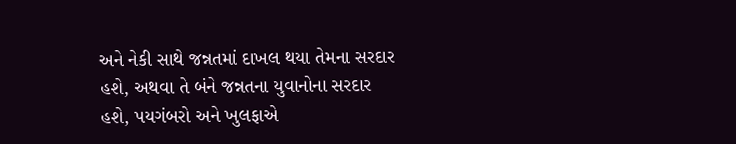અને નેકી સાથે જન્નતમાં દાખલ થયા તેમના સરદાર હશે, અથવા તે બંને જન્નતના યુવાનોના સરદાર હશે, પયગંબરો અને ખુલફાએ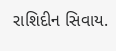રાશિદીન સિવાય.